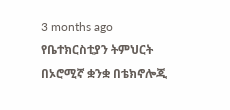3 months ago
የቤተክርስቲያን ትምህርት በኦሮሚኛ ቋንቋ በቴክኖሎጂ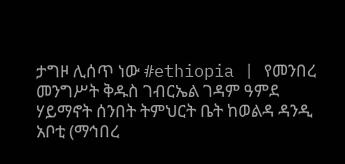ታግዞ ሊሰጥ ነው #ethiopia | የመንበረ መንግሥት ቅዱስ ገብርኤል ገዳም ዓምደ ሃይማኖት ሰንበት ትምህርት ቤት ከወልዳ ዳንዲ አቦቲ (ማኅበረ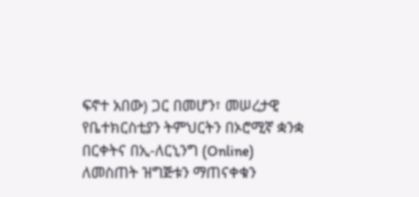ፍኖተ አበው) ጋር በመሆን፣ መሠረታዊ የቤተክርስቲያን ትምህርትን በኦሮሚኛ ቋንቋ በርቀትና በኢ-ለርኒንግ (Online) ለመስጠት ዝግጅቱን ማጠናቀቁን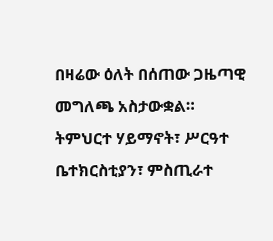በዛሬው ዕለት በሰጠው ጋዜጣዊ መግለጫ አስታውቋል።
ትምህርተ ሃይማኖት፣ ሥርዓተ ቤተክርስቲያን፣ ምስጢራተ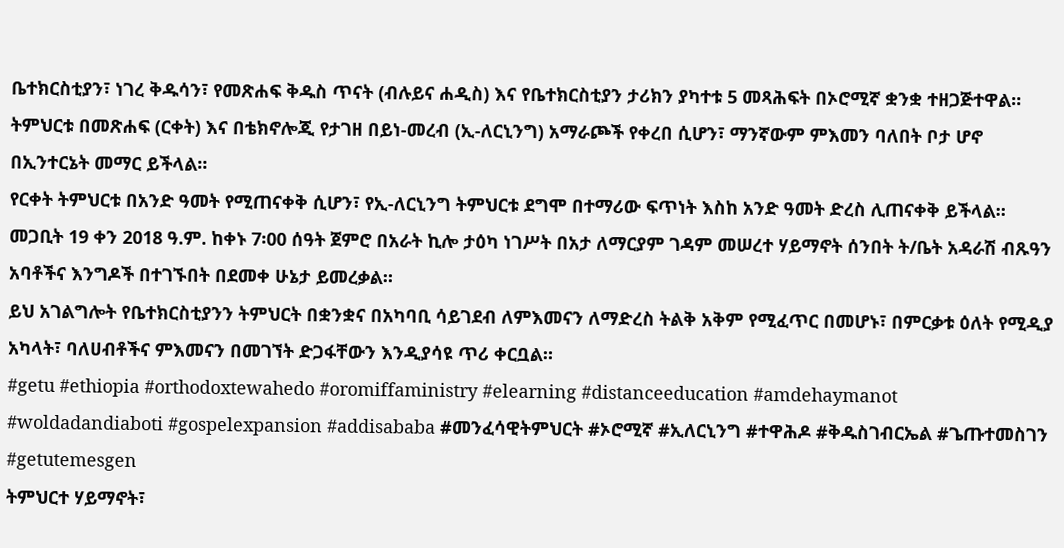ቤተክርስቲያን፣ ነገረ ቅዱሳን፣ የመጽሐፍ ቅዱስ ጥናት (ብሉይና ሐዲስ) እና የቤተክርስቲያን ታሪክን ያካተቱ 5 መጻሕፍት በኦሮሚኛ ቋንቋ ተዘጋጅተዋል።
ትምህርቱ በመጽሐፍ (ርቀት) እና በቴክኖሎጂ የታገዘ በይነ-መረብ (ኢ-ለርኒንግ) አማራጮች የቀረበ ሲሆን፣ ማንኛውም ምእመን ባለበት ቦታ ሆኖ በኢንተርኔት መማር ይችላል።
የርቀት ትምህርቱ በአንድ ዓመት የሚጠናቀቅ ሲሆን፣ የኢ-ለርኒንግ ትምህርቱ ደግሞ በተማሪው ፍጥነት እስከ አንድ ዓመት ድረስ ሊጠናቀቅ ይችላል።
መጋቢት 19 ቀን 2018 ዓ.ም. ከቀኑ 7፡00 ሰዓት ጀምሮ በአራት ኪሎ ታዕካ ነገሥት በአታ ለማርያም ገዳም መሠረተ ሃይማኖት ሰንበት ት/ቤት አዳራሽ ብጹዓን አባቶችና እንግዶች በተገኙበት በደመቀ ሁኔታ ይመረቃል።
ይህ አገልግሎት የቤተክርስቲያንን ትምህርት በቋንቋና በአካባቢ ሳይገደብ ለምእመናን ለማድረስ ትልቅ አቅም የሚፈጥር በመሆኑ፣ በምርቃቱ ዕለት የሚዲያ አካላት፣ ባለሀብቶችና ምእመናን በመገኘት ድጋፋቸውን እንዲያሳዩ ጥሪ ቀርቧል።
#getu #ethiopia #orthodoxtewahedo #oromiffaministry #elearning #distanceeducation #amdehaymanot #woldadandiaboti #gospelexpansion #addisababa #መንፈሳዊትምህርት #ኦሮሚኛ #ኢለርኒንግ #ተዋሕዶ #ቅዱስገብርኤል #ጌጡተመስገን #getutemesgen
ትምህርተ ሃይማኖት፣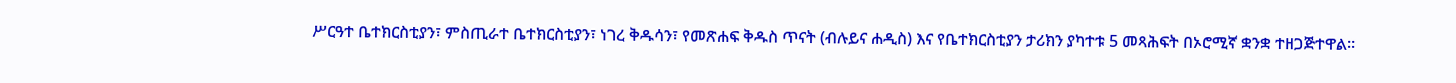ሥርዓተ ቤተክርስቲያን፣ ምስጢራተ ቤተክርስቲያን፣ ነገረ ቅዱሳን፣ የመጽሐፍ ቅዱስ ጥናት (ብሉይና ሐዲስ) እና የቤተክርስቲያን ታሪክን ያካተቱ 5 መጻሕፍት በኦሮሚኛ ቋንቋ ተዘጋጅተዋል።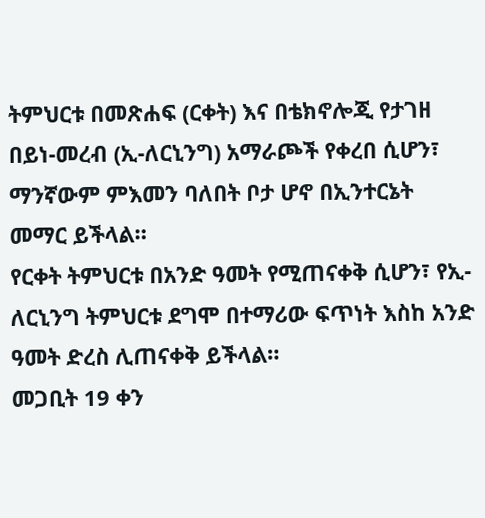ትምህርቱ በመጽሐፍ (ርቀት) እና በቴክኖሎጂ የታገዘ በይነ-መረብ (ኢ-ለርኒንግ) አማራጮች የቀረበ ሲሆን፣ ማንኛውም ምእመን ባለበት ቦታ ሆኖ በኢንተርኔት መማር ይችላል።
የርቀት ትምህርቱ በአንድ ዓመት የሚጠናቀቅ ሲሆን፣ የኢ-ለርኒንግ ትምህርቱ ደግሞ በተማሪው ፍጥነት እስከ አንድ ዓመት ድረስ ሊጠናቀቅ ይችላል።
መጋቢት 19 ቀን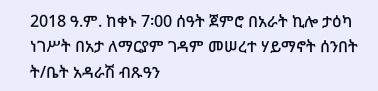2018 ዓ.ም. ከቀኑ 7፡00 ሰዓት ጀምሮ በአራት ኪሎ ታዕካ ነገሥት በአታ ለማርያም ገዳም መሠረተ ሃይማኖት ሰንበት ት/ቤት አዳራሽ ብጹዓን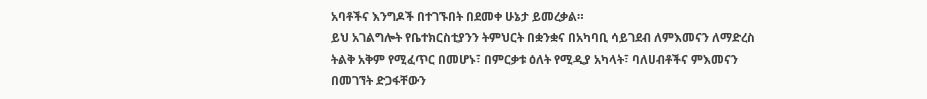አባቶችና እንግዶች በተገኙበት በደመቀ ሁኔታ ይመረቃል።
ይህ አገልግሎት የቤተክርስቲያንን ትምህርት በቋንቋና በአካባቢ ሳይገደብ ለምእመናን ለማድረስ ትልቅ አቅም የሚፈጥር በመሆኑ፣ በምርቃቱ ዕለት የሚዲያ አካላት፣ ባለሀብቶችና ምእመናን በመገኘት ድጋፋቸውን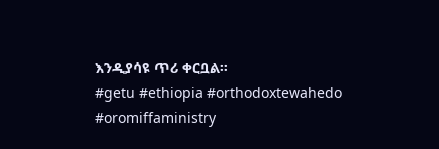እንዲያሳዩ ጥሪ ቀርቧል።
#getu #ethiopia #orthodoxtewahedo #oromiffaministry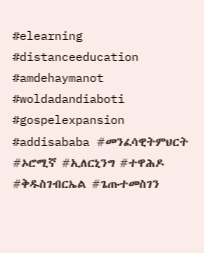#elearning #distanceeducation #amdehaymanot #woldadandiaboti #gospelexpansion #addisababa #መንፈሳዊትምህርት #ኦሮሚኛ #ኢለርኒንግ #ተዋሕዶ #ቅዱስገብርኤል #ጌጡተመስገን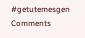#getutemesgen
Comments